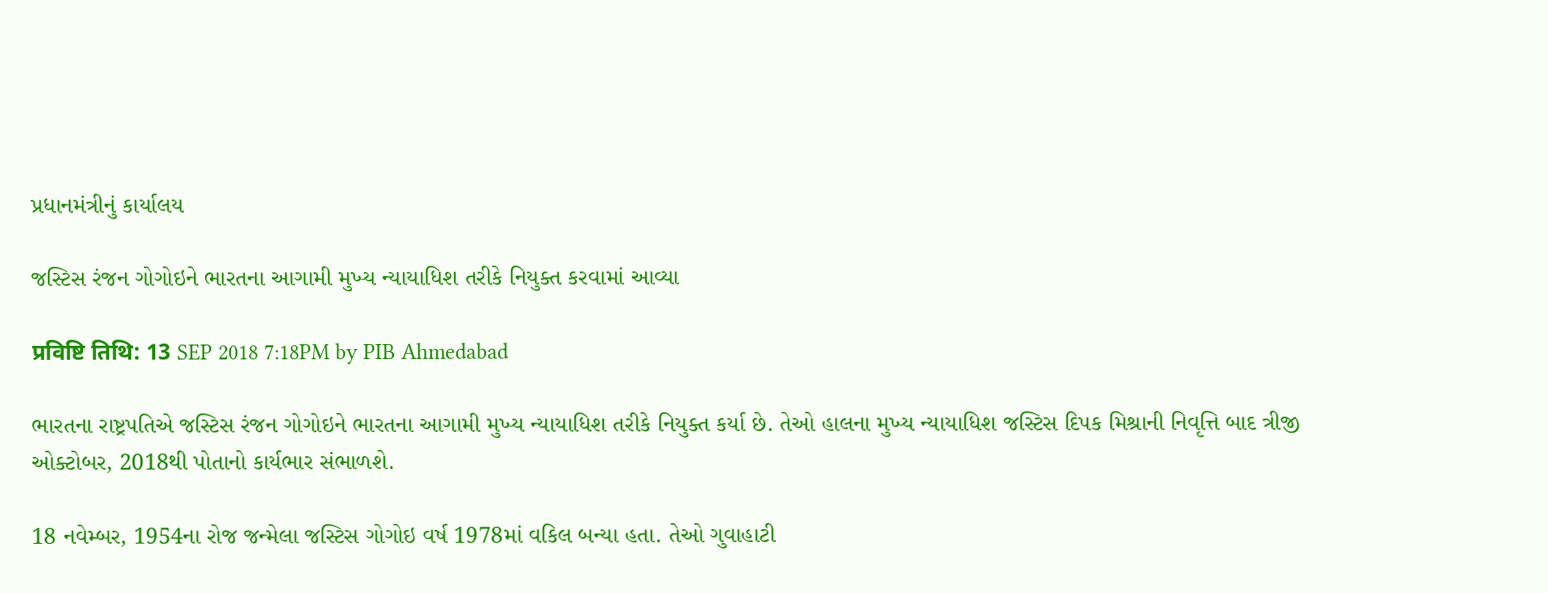પ્રધાનમંત્રીનું કાર્યાલય

જસ્ટિસ રંજન ગોગોઇને ભારતના આગામી મુખ્ય ન્યાયાધિશ તરીકે નિયુક્ત કરવામાં આવ્યા

प्रविष्टि तिथि: 13 SEP 2018 7:18PM by PIB Ahmedabad

ભારતના રાષ્ટ્રપતિએ જસ્ટિસ રંજન ગોગોઇને ભારતના આગામી મુખ્ય ન્યાયાધિશ તરીકે નિયુક્ત કર્યા છે. તેઓ હાલના મુખ્ય ન્યાયાધિશ જસ્ટિસ દિપક મિશ્રાની નિવૃત્તિ બાદ ત્રીજી ઓક્ટોબર, 2018થી પોતાનો કાર્યભાર સંભાળશે.

18 નવેમ્બર, 1954ના રોજ જન્મેલા જસ્ટિસ ગોગોઇ વર્ષ 1978માં વકિલ બન્યા હતા. તેઓ ગુવાહાટી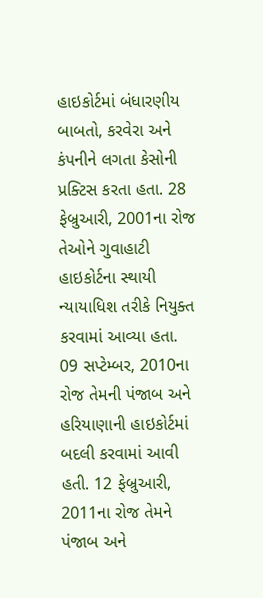હાઇકોર્ટમાં બંધારણીય બાબતો, કરવેરા અને કંપનીને લગતા કેસોની પ્રક્ટિસ કરતા હતા. 28 ફેબ્રુઆરી, 2001ના રોજ તેઓને ગુવાહાટી હાઇકોર્ટના સ્થાયી ન્યાયાધિશ તરીકે નિયુક્ત કરવામાં આવ્યા હતા. 09 સપ્ટેમ્બર, 2010ના રોજ તેમની પંજાબ અને હરિયાણાની હાઇકોર્ટમાં બદલી કરવામાં આવી હતી. 12 ફેબ્રુઆરી, 2011ના રોજ તેમને પંજાબ અને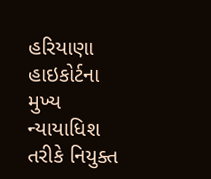હરિયાણા હાઇકોર્ટના મુખ્ય ન્યાયાધિશ તરીકે નિયુક્ત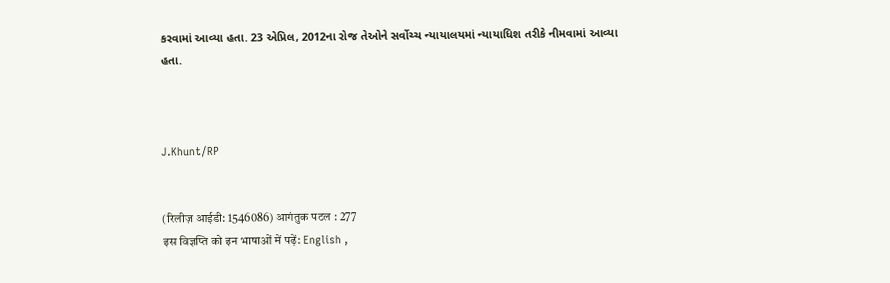કરવામાં આવ્યા હતા. 23 એપ્રિલ, 2012ના રોજ તેઓને સર્વોચ્ચ ન્યાયાલયમાં ન્યાયાધિશ તરીકે નીમવામાં આવ્યા હતા.



J.Khunt/RP


(रिलीज़ आईडी: 1546086) आगंतुक पटल : 277
इस विज्ञप्ति को इन भाषाओं में पढ़ें: English ,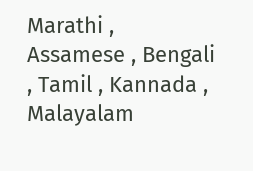Marathi , Assamese , Bengali , Tamil , Kannada , Malayalam